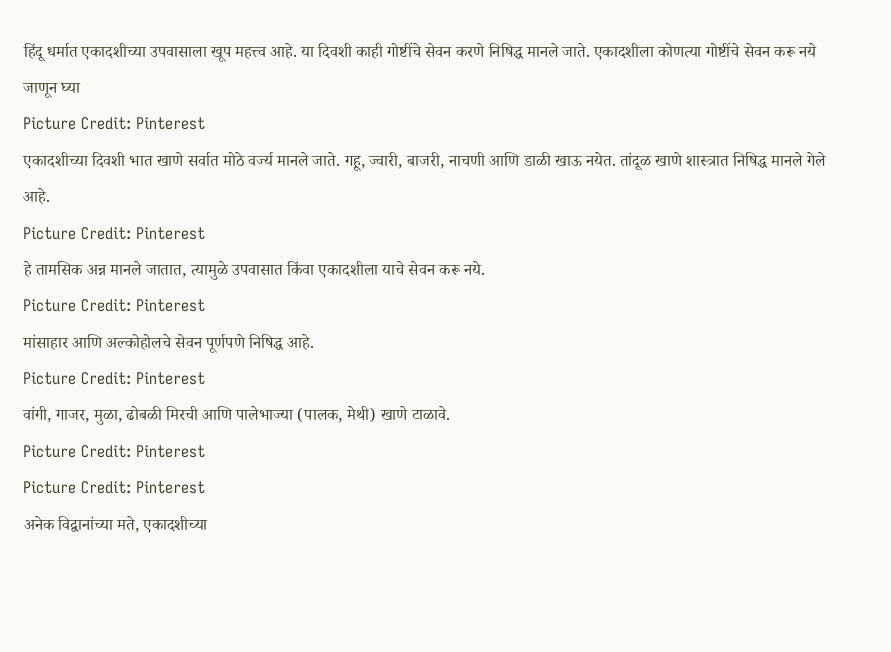हिंदू धर्मात एकादशीच्या उपवासाला खूप महत्त्व आहे. या दिवशी काही गोष्टींचे सेवन करणे निषिद्ध मानले जाते. एकादशीला कोणत्या गोष्टींचे सेवन करू नये जाणून घ्या
Picture Credit: Pinterest
एकादशीच्या दिवशी भात खाणे सर्वात मोठे वर्ज्य मानले जाते. गहू, ज्वारी, बाजरी, नाचणी आणि डाळी खाऊ नयेत. तांदूळ खाणे शास्त्रात निषिद्ध मानले गेले आहे.
Picture Credit: Pinterest
हे तामसिक अन्न मानले जातात, त्यामुळे उपवासात किंवा एकादशीला याचे सेवन करू नये.
Picture Credit: Pinterest
मांसाहार आणि अल्कोहोलचे सेवन पूर्णपणे निषिद्ध आहे.
Picture Credit: Pinterest
वांगी, गाजर, मुळा, ढोबळी मिरची आणि पालेभाज्या (पालक, मेथी) खाणे टाळावे.
Picture Credit: Pinterest
Picture Credit: Pinterest
अनेक विद्वानांच्या मते, एकादशीच्या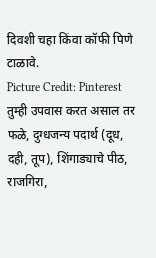दिवशी चहा किंवा कॉफी पिणे टाळावे.
Picture Credit: Pinterest
तुम्ही उपवास करत असाल तर फळे, दुग्धजन्य पदार्थ (दूध, दही, तूप), शिंगाड्याचे पीठ, राजगिरा,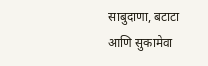साबुदाणा, बटाटा आणि सुकामेवा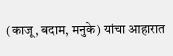(काजू, बदाम, मनुके) यांचा आहारात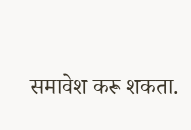समावेश करू शकता.